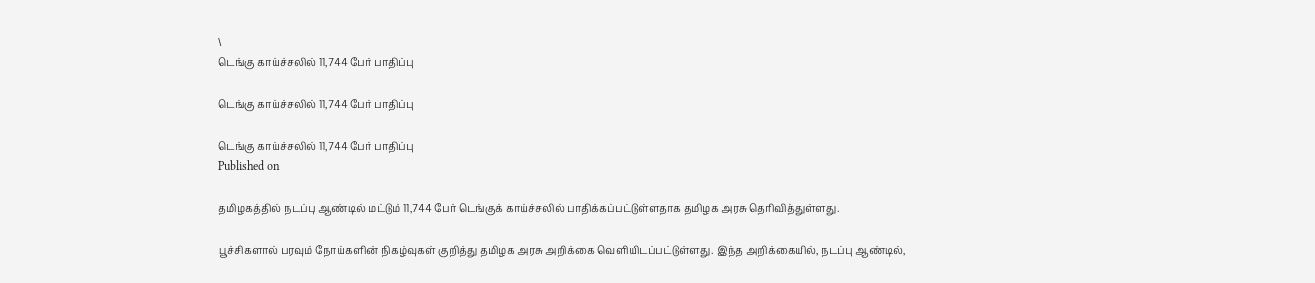\
டெங்கு காய்ச்சலில் 11,744 பேர் பாதிப்பு

டெங்கு காய்ச்சலில் 11,744 பேர் பாதிப்பு

டெங்கு காய்ச்சலில் 11,744 பேர் பாதிப்பு
Published on

தமிழகத்தில் நடப்பு ஆண்டில் மட்டும் 11,744 பேர் டெங்குக் காய்ச்சலில் பாதிக்கப்பட்டுள்ளதாக தமிழக அரசு தெரிவித்துள்ளது.

பூச்சிகளால் பரவும் நோய்களின் நிகழ்வுகள் குறித்து தமிழக அரசு அறிக்கை வெளியிடப்பட்டுள்ளது. இந்த அறிக்கையில், நடப்பு ஆண்டில்,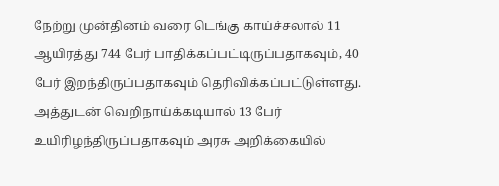நேற்று முன்தினம் வரை டெங்கு காய்ச்சலால் 11 ஆயிரத்து 744 பேர் பாதிக்கப்பட்டிருப்பதாகவும், 40 பேர் இறந்திருப்பதாகவும் தெரிவிக்கப்பட்டுள்ளது. அத்துடன் வெறிநாய்க்கடியால் 13 பேர் உயிரிழந்திருப்பதாகவும் அரசு அறிக்கையில்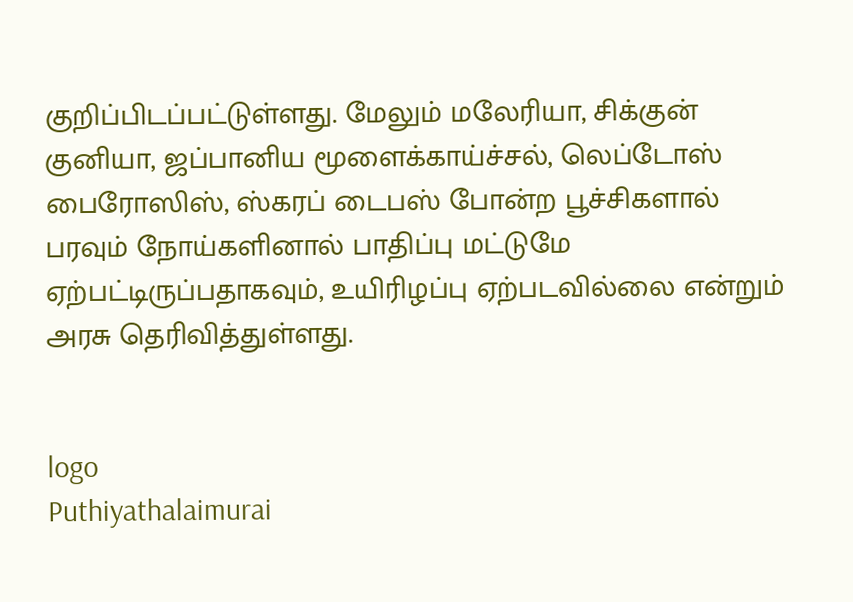குறிப்பிடப்பட்டுள்ளது. மேலும் மலேரியா, சிக்குன் குனியா, ஜப்பானிய மூளைக்காய்ச்சல், லெப்டோஸ் பைரோஸிஸ், ஸ்கரப் டைபஸ் போன்ற பூச்சிகளால் பரவும் நோய்களினால் பாதிப்பு மட்டுமே ஏற்பட்டிருப்பதாகவும், உயிரிழப்பு ஏற்படவில்லை என்றும் அரசு தெரிவித்துள்ளது.


logo
Puthiyathalaimurai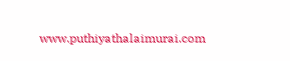www.puthiyathalaimurai.com